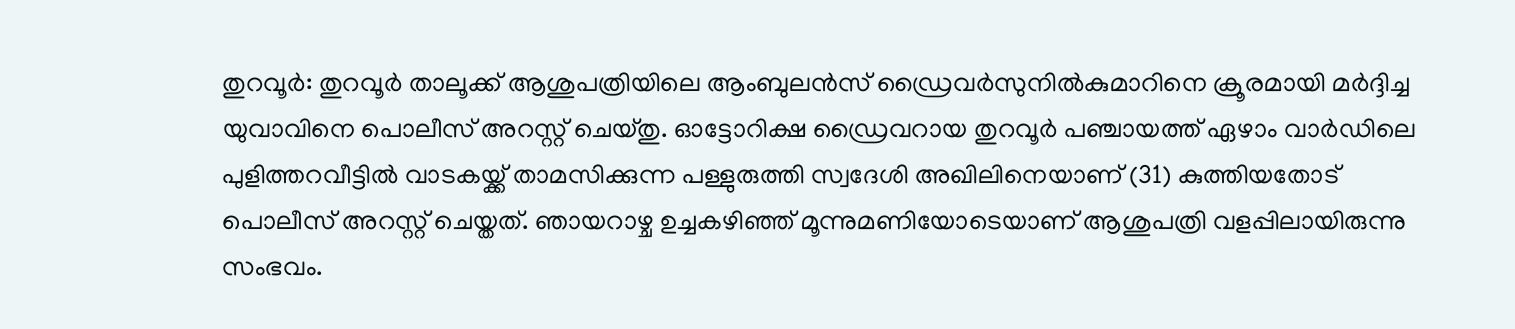തുറവൂർ: തുറവൂർ താലൂക്ക് ആശുപത്രിയിലെ ആംബുലൻസ് ഡ്രൈവർസുനിൽകുമാറിനെ ക്രൂരമായി മർദ്ദിച്ച യുവാവിനെ പൊലീസ് അറസ്റ്റ് ചെയ്തു. ഓട്ടോറിക്ഷ ഡ്രൈവറായ തുറവൂർ പഞ്ചായത്ത് ഏഴാം വാർഡിലെ പുളിത്തറവീട്ടിൽ വാടകയ്ക്ക് താമസിക്കുന്ന പള്ളുരുത്തി സ്വദേശി അഖിലിനെയാണ് (31) കുത്തിയതോട് പൊലീസ് അറസ്റ്റ് ചെയ്തത്. ഞായറാഴ്ച ഉച്ചകഴിഞ്ഞ് മൂന്നുമണിയോടെയാണ് ആശുപത്രി വളപ്പിലായിരുന്നു സംഭവം.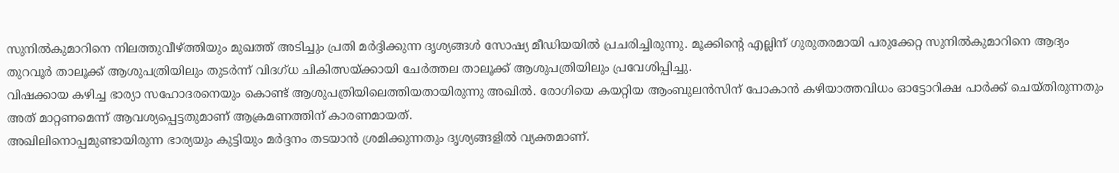സുനിൽകുമാറിനെ നിലത്തുവീഴ്ത്തിയും മുഖത്ത് അടിച്ചും പ്രതി മർദ്ദിക്കുന്ന ദൃശ്യങ്ങൾ സോഷ്യ മീഡിയയിൽ പ്രചരിച്ചിരുന്നു. മൂക്കിന്റെ എല്ലിന് ഗുരുതരമായി പരുക്കേറ്റ സുനിൽകുമാറിനെ ആദ്യം തുറവൂർ താലൂക്ക് ആശുപത്രിയിലും തുടർന്ന് വിദഗ്ധ ചികിത്സയ്ക്കായി ചേർത്തല താലൂക്ക് ആശുപത്രിയിലും പ്രവേശിപ്പിച്ചു.
വിഷക്കായ കഴിച്ച ഭാര്യാ സഹോദരനെയും കൊണ്ട് ആശുപത്രിയിലെത്തിയതായിരുന്നു അഖിൽ. രോഗിയെ കയറ്റിയ ആംബുലൻസിന് പോകാൻ കഴിയാത്തവിധം ഓട്ടോറിക്ഷ പാർക്ക് ചെയ്തിരുന്നതും അത് മാറ്റണമെന്ന് ആവശ്യപ്പെട്ടതുമാണ് ആക്രമണത്തിന് കാരണമായത്.
അഖിലിനൊപ്പമുണ്ടായിരുന്ന ഭാര്യയും കുട്ടിയും മർദ്ദനം തടയാൻ ശ്രമിക്കുന്നതും ദൃശ്യങ്ങളിൽ വ്യക്തമാണ്.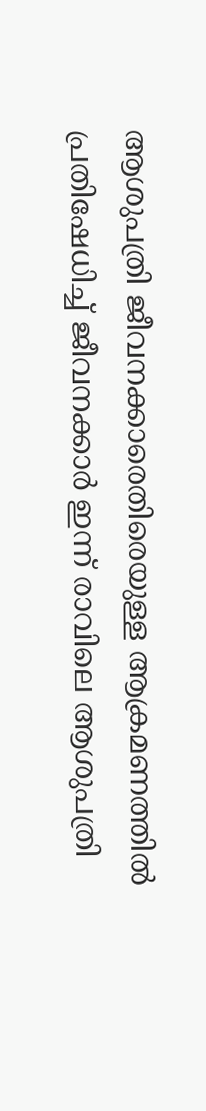ആശുപത്രി ജീവനക്കാരെതിരെയുള്ള ആക്രമണത്തിൽ പ്രതിഷേധിച്ച് ജീവനക്കാർ ഇന്ന് രാവിലെ ആശുപത്രി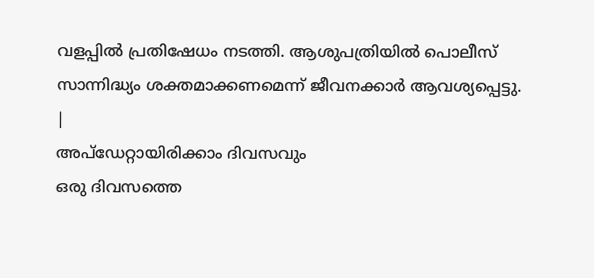വളപ്പിൽ പ്രതിഷേധം നടത്തി. ആശുപത്രിയിൽ പൊലീസ് സാന്നിദ്ധ്യം ശക്തമാക്കണമെന്ന് ജീവനക്കാർ ആവശ്യപ്പെട്ടു.
|
അപ്ഡേറ്റായിരിക്കാം ദിവസവും
ഒരു ദിവസത്തെ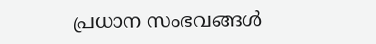പ്രധാന സംഭവങ്ങൾ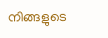നിങ്ങളുടെ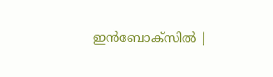ഇൻബോക്സിൽ |